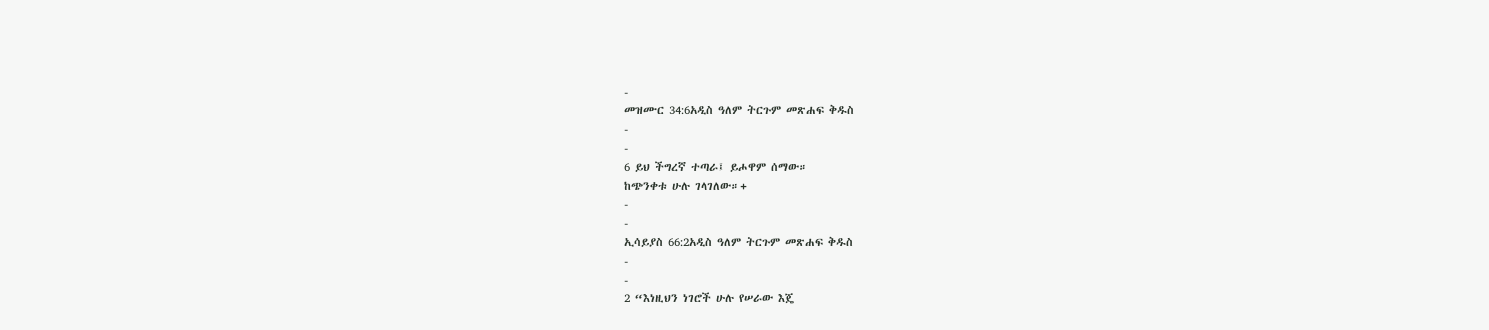-
መዝሙር 34:6አዲስ ዓለም ትርጉም መጽሐፍ ቅዱስ
-
-
6 ይህ ችግረኛ ተጣራ፤ ይሖዋም ሰማው።
ከጭንቀቱ ሁሉ ገላገለው።+
-
-
ኢሳይያስ 66:2አዲስ ዓለም ትርጉም መጽሐፍ ቅዱስ
-
-
2 “እነዚህን ነገሮች ሁሉ የሠራው እጄ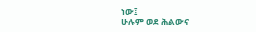ነው፤
ሁሉም ወደ ሕልውና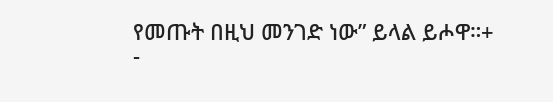የመጡት በዚህ መንገድ ነው” ይላል ይሖዋ።+
-